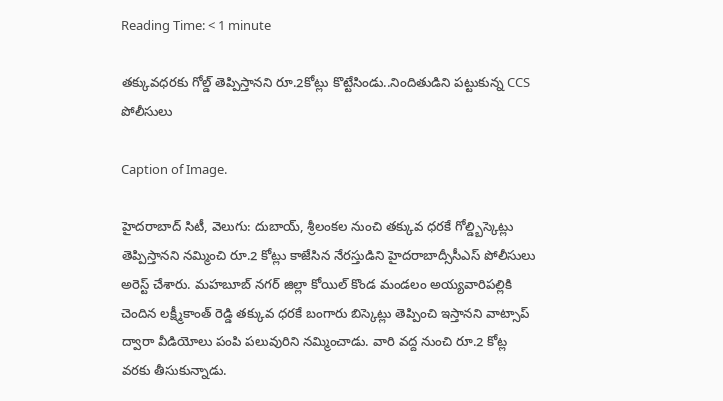Reading Time: < 1 minute

తక్కువధరకు గోల్డ్ తెప్పిస్తానని రూ.2కోట్లు కొట్టేసిండు..నిందితుడిని పట్టుకున్న CCS పోలీసులు

Caption of Image.

హైదరాబాద్ సిటీ, వెలుగు: దుబాయ్, శ్రీలంకల నుంచి తక్కువ ధరకే గోల్డ్బిస్కెట్లు తెప్పిస్తానని నమ్మించి రూ.2 కోట్లు కాజేసిన నేరస్తుడిని హైదరాబాద్సీసీఎస్‌‌‌‌ పోలీసులు అరెస్ట్ చేశారు. మహబూబ్ నగర్ జిల్లా కోయిల్ కొండ మండలం అయ్యవారిపల్లికి చెందిన లక్ష్మీకాంత్ రెడ్డి తక్కువ ధరకే బంగారు బిస్కెట్లు తెప్పించి ఇస్తానని వాట్సాప్ ద్వారా వీడియోలు పంపి పలువురిని నమ్మించాడు. వారి వద్ద నుంచి రూ.2 కోట్ల వరకు తీసుకున్నాడు.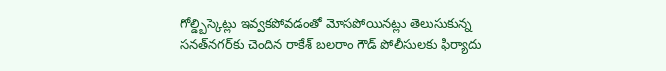గోల్డ్బిస్కెట్లు ఇవ్వకపోవడంతో మోసపోయినట్లు తెలుసుకున్న సనత్‌‌‌‌నగర్‌‌‌‌కు చెందిన రాకేశ్ బలరాం గౌడ్ పోలీసులకు ఫిర్యాదు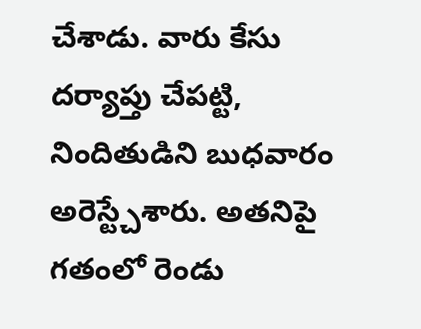చేశాడు. వారు కేసు దర్యాప్తు చేపట్టి, నిందితుడిని బుధవారం అరెస్ట్చేశారు. అతనిపై గతంలో రెండు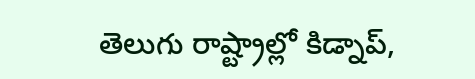తెలుగు రాష్ట్రాల్లో కిడ్నాప్,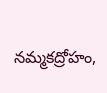నమ్మకద్రోహం,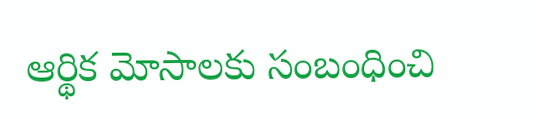ఆర్థిక మోసాలకు సంబంధించి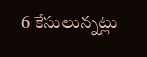6 కేసులున్నట్లు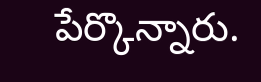పేర్కొన్నారు.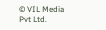© VIL Media Pvt Ltd.